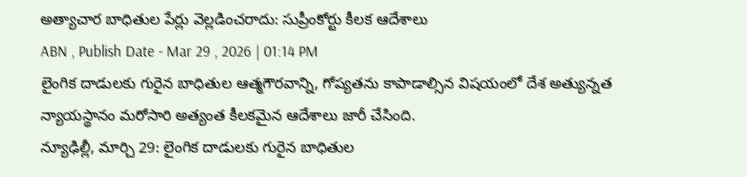అత్యాచార బాధితుల పేర్లు వెల్లడించరాదు: సుప్రీంకోర్టు కీలక ఆదేశాలు
ABN , Publish Date - Mar 29 , 2026 | 01:14 PM
లైంగిక దాడులకు గురైన బాధితుల ఆత్మగౌరవాన్ని, గోప్యతను కాపాడాల్సిన విషయంలో దేశ అత్యున్నత న్యాయస్థానం మరోసారి అత్యంత కీలకమైన ఆదేశాలు జారీ చేసింది.
న్యూఢిల్లీ, మార్చి 29: లైంగిక దాడులకు గురైన బాధితుల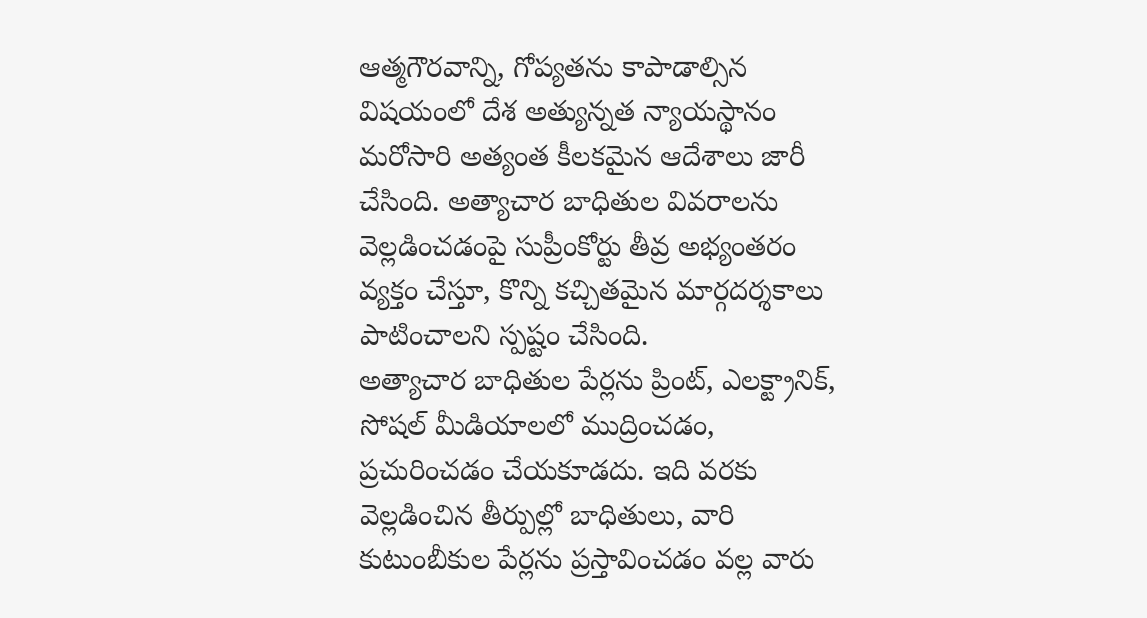ఆత్మగౌరవాన్ని, గోప్యతను కాపాడాల్సిన విషయంలో దేశ అత్యున్నత న్యాయస్థానం మరోసారి అత్యంత కీలకమైన ఆదేశాలు జారీ చేసింది. అత్యాచార బాధితుల వివరాలను వెల్లడించడంపై సుప్రీంకోర్టు తీవ్ర అభ్యంతరం వ్యక్తం చేస్తూ, కొన్ని కచ్చితమైన మార్గదర్శకాలు పాటించాలని స్పష్టం చేసింది.
అత్యాచార బాధితుల పేర్లను ప్రింట్, ఎలక్ట్రానిక్, సోషల్ మీడియాలలో ముద్రించడం, ప్రచురించడం చేయకూడదు. ఇది వరకు వెల్లడించిన తీర్పుల్లో బాధితులు, వారి కుటుంబీకుల పేర్లను ప్రస్తావించడం వల్ల వారు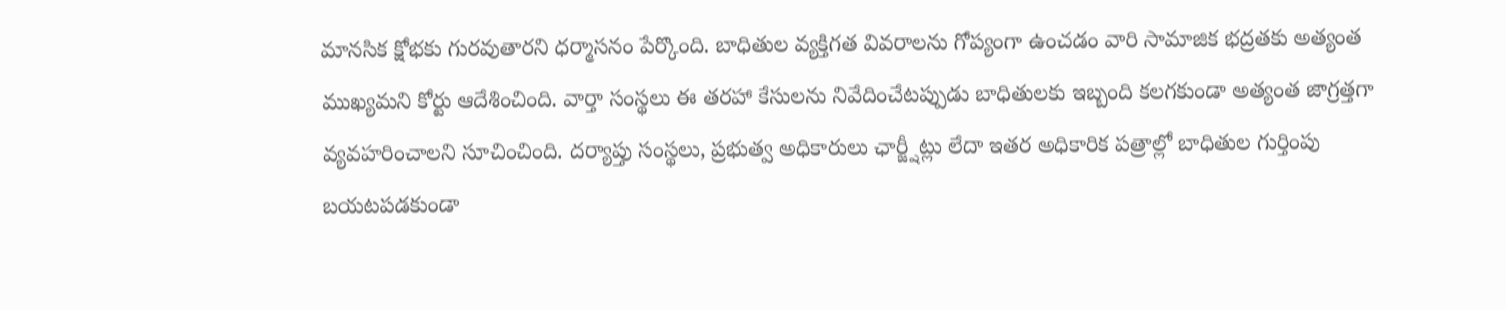మానసిక క్షోభకు గురవుతారని ధర్మాసనం పేర్కొంది. బాధితుల వ్యక్తిగత వివరాలను గోప్యంగా ఉంచడం వారి సామాజిక భద్రతకు అత్యంత ముఖ్యమని కోర్టు ఆదేశించింది. వార్తా సంస్థలు ఈ తరహా కేసులను నివేదించేటప్పుడు బాధితులకు ఇబ్బంది కలగకుండా అత్యంత జాగ్రత్తగా వ్యవహరించాలని సూచించింది. దర్యాప్తు సంస్థలు, ప్రభుత్వ అధికారులు ఛార్జ్షీట్లు లేదా ఇతర అధికారిక పత్రాల్లో బాధితుల గుర్తింపు బయటపడకుండా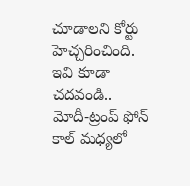చూడాలని కోర్టు హెచ్చరించింది.
ఇవి కూడా చదవండి..
మోదీ-ట్రంప్ ఫోన్ కాల్ మధ్యలో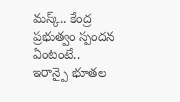మస్క్.. కేంద్ర ప్రభుత్వం స్పందన ఏంటంటే..
ఇరాన్పై భూతల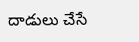దాడులు చేసే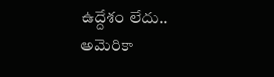ఉద్దేశం లేదు.. అమెరికా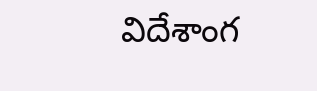విదేశాంగ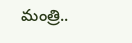మంత్రి..